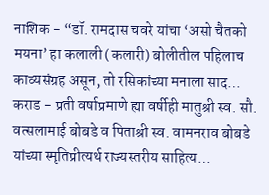नाशिक - “डॉ. रामदास चवरे यांचा ‘असो चैतको मयना’ हा कलाली (कलारी) बोलीतील पहिलाच काव्यसंग्रह असून, तो रसिकांच्या मनाला साद…
कराड - प्रती वर्षाप्रमाणे ह्या वर्षीही मातुश्री स्व. सौ. वत्सलामाई बोबडे व पिताश्री स्व. वामनराव बोबडे यांच्या स्मृतिप्रीत्यर्थ राज्यस्तरीय साहित्य…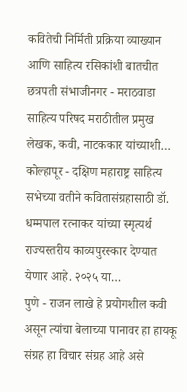कवितेची निर्मिती प्रक्रिया व्याख्यान आणि साहित्य रसिकांशी बातचीत छत्रपती संभाजीनगर - मराठवाडा साहित्य परिषद मराठीतील प्रमुख लेखक, कवी, नाटककार यांच्याशी…
कोल्हापूर - दक्षिण महाराष्ट्र साहित्य सभेच्या वतीने कवितासंग्रहासाठी डॉ. धम्मपाल रत्नाकर यांच्या स्मृत्यर्थ राज्यस्तरीय काव्यपुरस्कार देण्यात येणार आहे. २०२५ या…
पुणे - राजन लाखे हे प्रयोगशील कवी असून त्यांचा बेलाच्या पानावर हा हायकू संग्रह हा विचार संग्रह आहे असे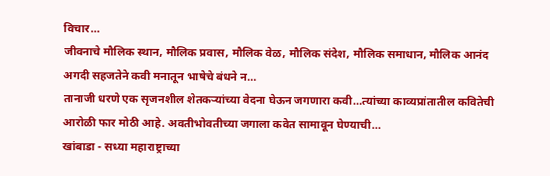विचार…
जीवनाचे मौलिक स्थान, मौलिक प्रवास, मौलिक वेळ, मौलिक संदेश, मौलिक समाधान, मौलिक आनंद अगदी सहजतेने कवी मनातून भाषेचे बंधने न…
तानाजी धरणे एक सृजनशील शेतकऱ्यांच्या वेदना घेऊन जगणारा कवी…त्यांच्या काव्यप्रांतातील कवितेची आरोळी फार मोठी आहे. अवतीभोवतीच्या जगाला कवेत सामावून घेण्याची…
खांबाडा - सध्या महाराष्ट्राच्या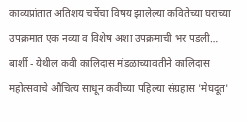काव्यप्रांतात अतिशय चर्चेचा विषय झालेल्या कवितेच्या घराच्या उपक्रमात एक नव्या व विशेष अशा उपक्रमाची भर पडली…
बार्शी - येथील कवी कालिदास मंडळाच्यावतीने कालिदास महोत्सवाचे औचित्य साधून कवीच्या पहिल्या संग्रहास 'मेघदूत'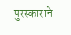पुरस्काराने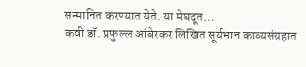सन्मानित करण्यात येते. या मेघदूत…
कवी डॉ. प्रफुल्ल आंबेरकर लिखित सूर्यभान काव्यसंग्रहात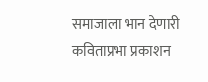समाजाला भान देणारी कविताप्रभा प्रकाशन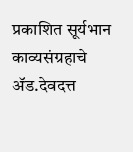प्रकाशित सूर्यभान काव्यसंग्रहाचे ॲड.देवदत्त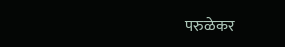परुळेकर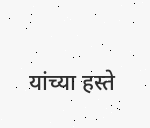यांच्या हस्ते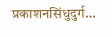प्रकाशनसिंधुदुर्ग…